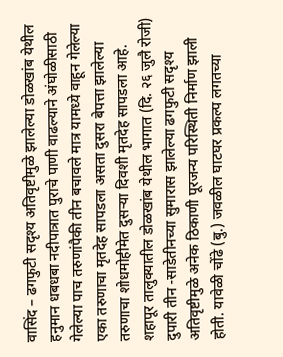वासिंद – ढगफुटी सदृश्य अतिवृष्टीमुळे झालेल्या डोळखांब येथील हनुमान धबधबा नदीपात्रात पुराचे पाणी वाढल्याने अंघोळीसाठी गेलेल्या पाच तरुणांपैकी तीन बचावले मात्र यामध्ये वाहून गेलेल्या एका तरुणाचा मृतदेह सापडला असता दुसरा बेपत्ता झालेल्या तरुणाचा शोधमोहीमेत दुसऱ्या दिवशी मृतदेह सापडला आहे.
शहापूर तालुक्यातील डोळखांब येथील भागात (दि. २६ जुलै रोजी) दुपारी तीन -साडेतीनच्या सुमारास झालेल्या ढगफुटी सदृश्य अतिवृष्टीमुळे अनेक ठिकाणी पूरजन्य परिस्थिती निर्माण झाली होती. यावेळी चोंढे (बु.) जवळील घाटघर प्रकल्प लगतच्या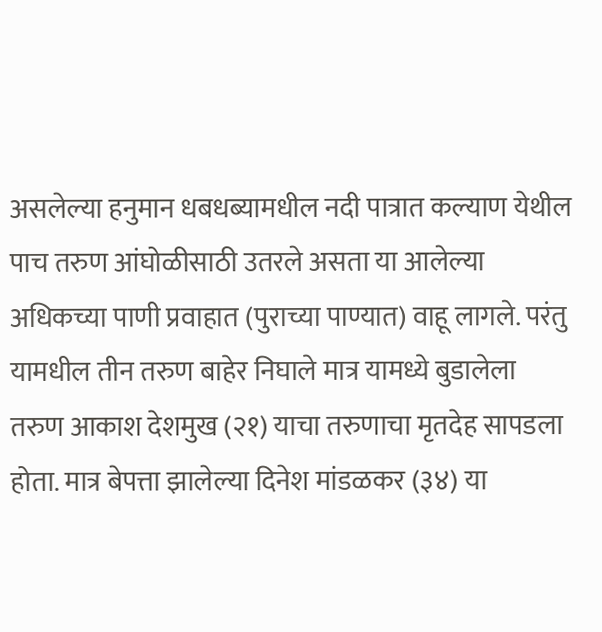असलेल्या हनुमान धबधब्यामधील नदी पात्रात कल्याण येथील पाच तरुण आंघोळीसाठी उतरले असता या आलेल्या अधिकच्या पाणी प्रवाहात (पुराच्या पाण्यात) वाहू लागले. परंतु यामधील तीन तरुण बाहेर निघाले मात्र यामध्ये बुडालेला तरुण आकाश देशमुख (२१) याचा तरुणाचा मृतदेह सापडला होता. मात्र बेपत्ता झालेल्या दिनेश मांडळकर (३४) या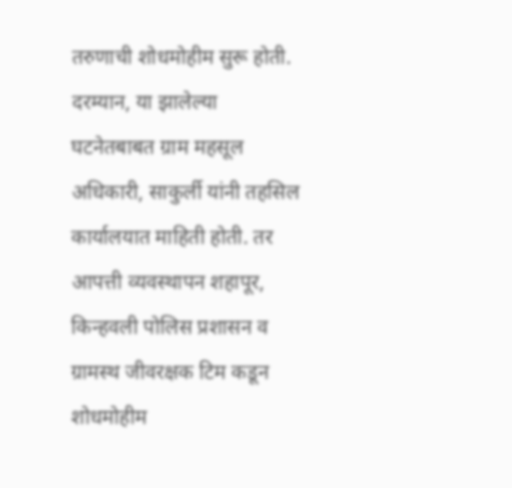तरुणाची शोधमोहीम सुरू होती. दरम्यान, या झालेल्या घटनेतबाबत ग्राम महसूल अधिकारी, साकुर्ली यांनी तहसिल कार्यालयात माहिती होती. तर आपत्ती व्यवस्थापन शहापूर, किन्हवली पोलिस प्रशासन व ग्रामस्थ जीवरक्षक टिम कडून शोधमोहीम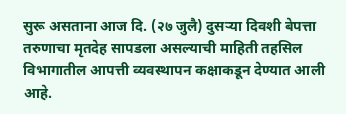सुरू असताना आज दि. (२७ जुलै) दुसऱ्या दिवशी बेपत्ता तरुणाचा मृतदेह सापडला असल्याची माहिती तहसिल विभागातील आपत्ती व्यवस्थापन कक्षाकडून देण्यात आली आहे.